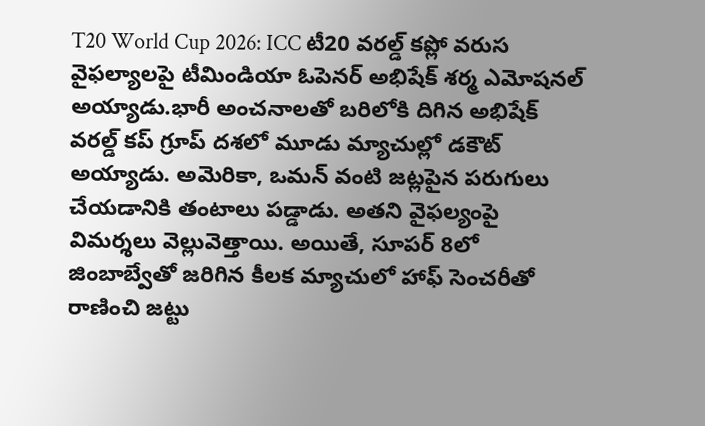T20 World Cup 2026: ICC టీ20 వరల్డ్ కప్లో వరుస వైఫల్యాలపై టీమిండియా ఓపెనర్ అభిషేక్ శర్మ ఎమోషనల్ అయ్యాడు.భారీ అంచనాలతో బరిలోకి దిగిన అభిషేక్ వరల్డ్ కప్ గ్రూప్ దశలో మూడు మ్యాచుల్లో డకౌట్ అయ్యాడు. అమెరికా, ఒమన్ వంటి జట్లపైన పరుగులు చేయడానికి తంటాలు పడ్డాడు. అతని వైఫల్యంపై విమర్శలు వెల్లువెత్తాయి. అయితే, సూపర్ 8లో జింబాబ్వేతో జరిగిన కీలక మ్యాచులో హాఫ్ సెంచరీతో రాణించి జట్టు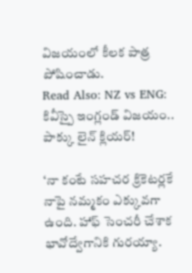విజయంలో కీలక పాత్ర పోషించాడు.
Read Also: NZ vs ENG: కివీస్పై ఇంగ్లండ్ విజయం.. పాక్కు లైన్ క్లియర్!

‘నా కంటే సహచర క్రికెటర్లకే నాపై నమ్మకం ఎక్కువగా ఉంది. హాఫ్ సెంచరీ చేశాక భావోద్వేగానికి గురయ్యా.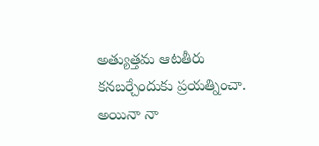అత్యుత్తమ ఆటతీరు కనబర్చేందుకు ప్రయత్నించా. అయినా నా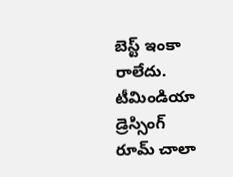బెస్ట్ ఇంకా రాలేదు. టీమిండియా డ్రెస్సింగ్ రూమ్ చాలా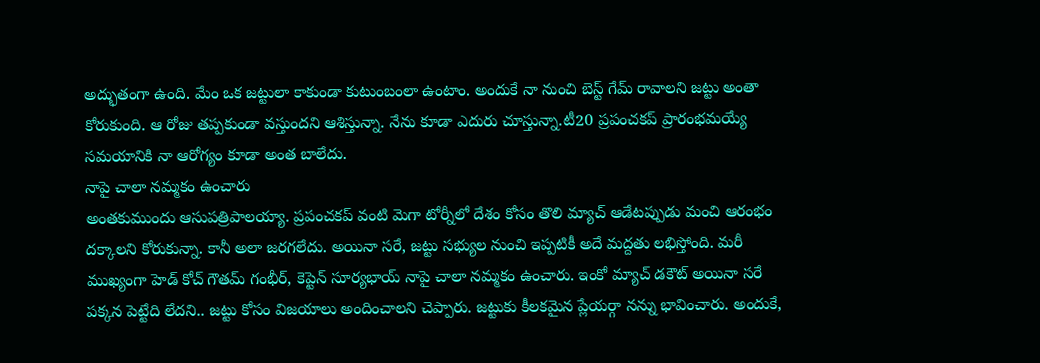అద్భుతంగా ఉంది. మేం ఒక జట్టులా కాకుండా కుటుంబంలా ఉంటాం. అందుకే నా నుంచి బెస్ట్ గేమ్ రావాలని జట్టు అంతా కోరుకుంది. ఆ రోజు తప్పకుండా వస్తుందని ఆశిస్తున్నా. నేను కూడా ఎదురు చూస్తున్నా.టీ20 ప్రపంచకప్ ప్రారంభమయ్యే సమయానికి నా ఆరోగ్యం కూడా అంత బాలేదు.
నాపై చాలా నమ్మకం ఉంచారు
అంతకుముందు ఆసుపత్రిపాలయ్యా. ప్రపంచకప్ వంటి మెగా టోర్నీలో దేశం కోసం తొలి మ్యాచ్ ఆడేటప్పుడు మంచి ఆరంభం దక్కాలని కోరుకున్నా. కానీ అలా జరగలేదు. అయినా సరే, జట్టు సభ్యుల నుంచి ఇప్పటికీ అదే మద్దతు లభిస్తోంది. మరీ ముఖ్యంగా హెడ్ కోచ్ గౌతమ్ గంభీర్, కెప్టెన్ సూర్యభాయ్ నాపై చాలా నమ్మకం ఉంచారు. ఇంకో మ్యాచ్ డకౌట్ అయినా సరే పక్కన పెట్టేది లేదని.. జట్టు కోసం విజయాలు అందించాలని చెప్పారు. జట్టుకు కీలకమైన ప్లేయర్గా నన్ను భావించారు. అందుకే,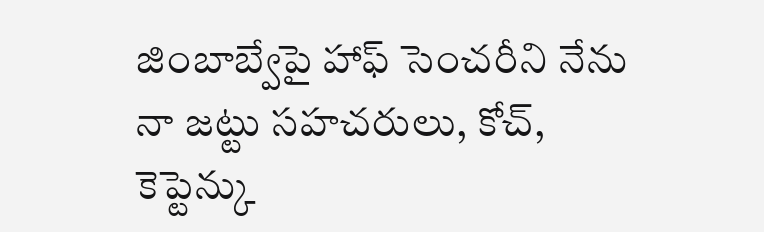జింబాబ్వేపై హాఫ్ సెంచరీని నేను నా జట్టు సహచరులు, కోచ్, కెప్టెన్కు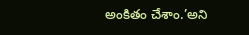అంకితం చేశాం.’అని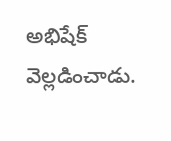అభిషేక్ వెల్లడించాడు.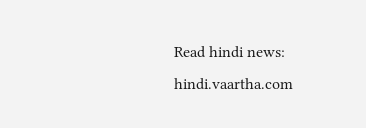Read hindi news: hindi.vaartha.com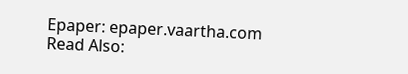Epaper: epaper.vaartha.com
Read Also: